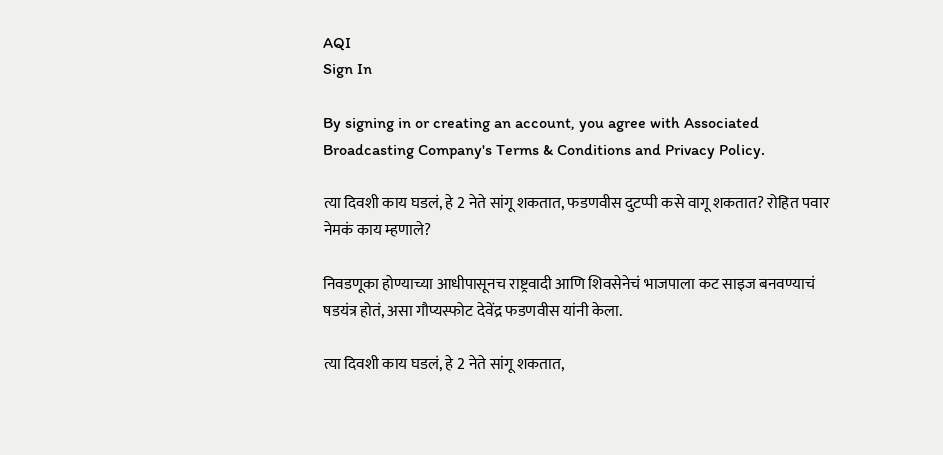AQI
Sign In

By signing in or creating an account, you agree with Associated Broadcasting Company's Terms & Conditions and Privacy Policy.

त्या दिवशी काय घडलं, हे 2 नेते सांगू शकतात, फडणवीस दुटप्पी कसे वागू शकतात? रोहित पवार नेमकं काय म्हणाले?

निवडणूका होण्याच्या आधीपासूनच राष्ट्रवादी आणि शिवसेनेचं भाजपाला कट साइज बनवण्याचं षडयंत्र होतं, असा गौप्यस्फोट देवेंद्र फडणवीस यांनी केला.

त्या दिवशी काय घडलं, हे 2 नेते सांगू शकतात,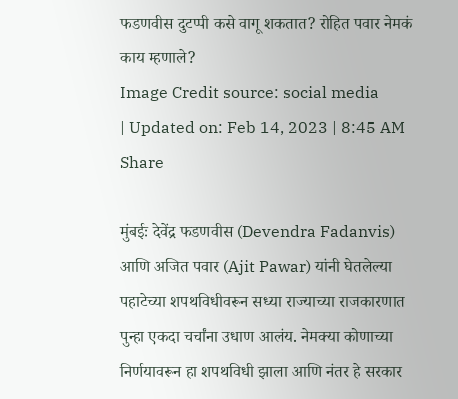फडणवीस दुटप्पी कसे वागू शकतात? रोहित पवार नेमकं काय म्हणाले?
Image Credit source: social media
| Updated on: Feb 14, 2023 | 8:45 AM
Share

मुंबईः देवेंद्र फडणवीस (Devendra Fadanvis) आणि अजित पवार (Ajit Pawar) यांनी घेतलेल्या पहाटेच्या शपथविधीवरून सध्या राज्याच्या राजकारणात पुन्हा एकदा चर्चांना उधाण आलंय. नेमक्या कोणाच्या निर्णयावरून हा शपथविधी झाला आणि नंतर हे सरकार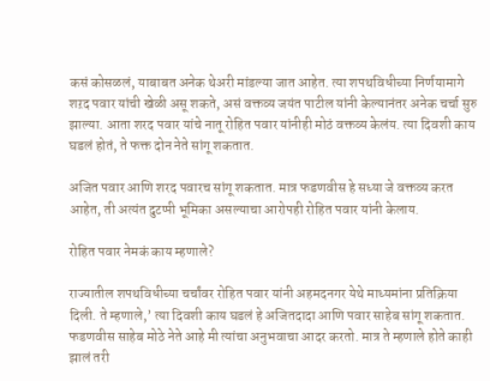कसं कोसळलं, याबाबत अनेक थेअरी मांडल्या जात आहेत. त्या शपथविधीच्या निर्णयामागे शऱद पवार यांची खेळी असू शकते, असं वक्तव्य जयंत पाटील यांनी केल्यानंतर अनेक चर्चा सुरु झाल्या. आता शरद पवार यांचे नातू रोहित पवार यांनीही मोठं वक्तव्य केलंय. त्या दिवशी काय घडलं होतं, ते फक्त दोन नेते सांगू शकतात.

अजित पवार आणि शरद पवारच सांगू शकतात. मात्र फडणवीस हे सध्या जे वक्तव्य करत आहेत, ती अत्यंत दुटप्पी भूमिका असल्याचा आरोपही रोहित पवार यांनी केलाय.

रोहित पवार नेमकं काय म्हणाले?

राज्यातील शपथविधीच्या चर्चांवर रोहित पवार यांनी अहमदनगर येथे माध्यमांना प्रतिक्रिया दिली. ते म्हणाले,’ त्या दिवशी काय घडलं हे अजितदादा आणि पवार साहेब सांगू शकतात. फडणवीस साहेब मोठे नेते आहे मी त्यांचा अनुभवाचा आदर करतो. मात्र ते म्हणाले होते काही झालं तरी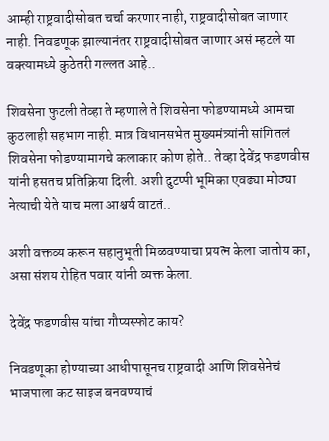आम्ही राष्ट्रवादीसोबत चर्चा करणार नाही, राष्ट्रवादीसोबत जाणार नाही. निवडणूक झाल्यानंतर राष्ट्रवादीसोबत जाणार असं म्हटले या वक्त्यामध्ये कुठेतरी गल्लत आहे..

शिवसेना फुटली तेव्हा ते म्हणाले ते शिवसेना फोडण्यामध्ये आमचा कुठलाही सहभाग नाही. मात्र विधानसभेत मुख्यमंत्र्यांनी सांगितलं शिवसेना फोडण्यामागचे कलाकार कोण होते.. तेव्हा देवेंद्र फडणवीस यांनी हसतच प्रतिक्रिया दिली. अशी दुटप्पी भूमिका एवढ्या मोठ्या नेत्याची येते याच मला आश्चर्य वाटतं..

अशी वक्तव्य करून सहानुभूती मिळवण्याचा प्रयत्न केला जातोय का, असा संशय रोहित पवार यांनी व्यक्त केला.

देवेंद्र फडणवीस यांचा गौप्यस्फोट काय?

निवडणूका होण्याच्या आधीपासूनच राष्ट्रवादी आणि शिवसेनेचं भाजपाला कट साइज बनवण्याचं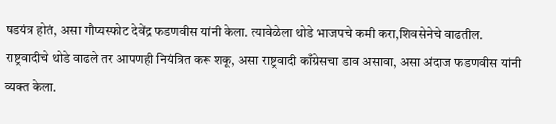षडयंत्र होतं, असा गौप्यस्फोट देवेंद्र फडणवीस यांनी केला. त्यावेळेला थोडे भाजपचे कमी करा,शिवसेनेचे वाढतील. राष्ट्रवादीचे थोडे वाढले तर आपणही नियंत्रित करू शकू, असा राष्ट्रवादी काँग्रेसचा डाव असावा, असा अंदाज फडणवीस यांनी व्यक्त केला.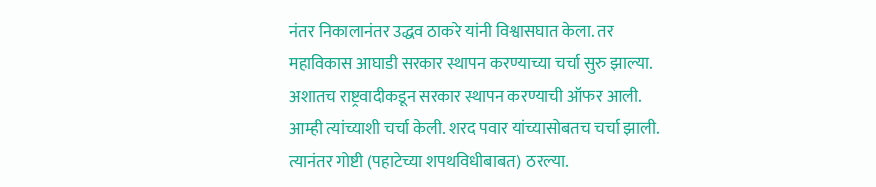नंतर निकालानंतर उद्धव ठाकरे यांनी विश्वासघात केला. तर महाविकास आघाडी सरकार स्थापन करण्याच्या चर्चा सुरु झाल्या. अशातच राष्ट्रवादीकडून सरकार स्थापन करण्याची ऑफर आली. आम्ही त्यांच्याशी चर्चा केली. शरद पवार यांच्यासोबतच चर्चा झाली. त्यानंतर गोष्टी (पहाटेच्या शपथविधीबाबत) ठरल्या.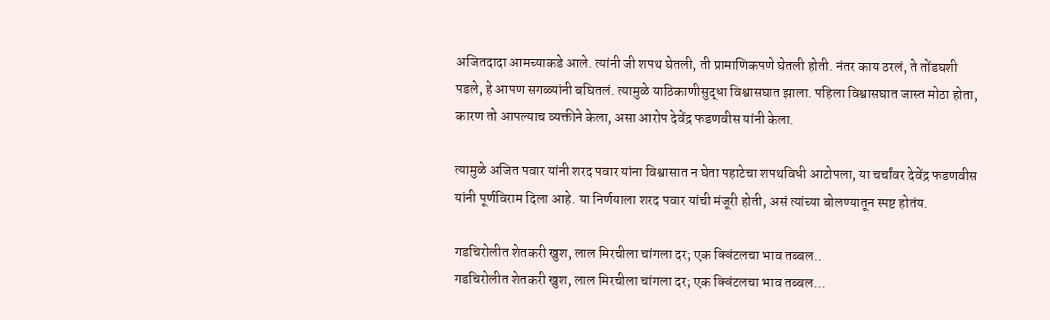अजितदादा आमच्याकडे आले. त्यांनी जी शपथ घेतली, ती प्रामाणिकपणे घेतली होती. नंतर काय ठरलं, ते तोंडघशी पडले, हे आपण सगळ्यांनी बघितलं. त्यामुळे याठिकाणीसुद्धा विश्वासघात झाला. पहिला विश्वासघात जास्त मोठा होता, कारण तो आपल्याच व्यक्तीने केला, असा आरोप देवेंद्र फडणवीस यांनी केला.

त्यामुळे अजित पवार यांनी शरद पवार यांना विश्वासात न घेता पहाटेचा शपथविधी आटोपला, या चर्चांवर देवेंद्र फडणवीस यांनी पूर्णविराम दिला आहे. या निर्णयाला शरद पवार यांची मंजूरी होती, असं त्यांच्या बोलण्यातून स्पष्ट होतंय.

गडचिरोलीत शेतकरी खुश, लाल मिरचीला चांगला दर; एक क्विंटलचा भाव तब्बल..
गडचिरोलीत शेतकरी खुश, लाल मिरचीला चांगला दर; एक क्विंटलचा भाव तब्बल...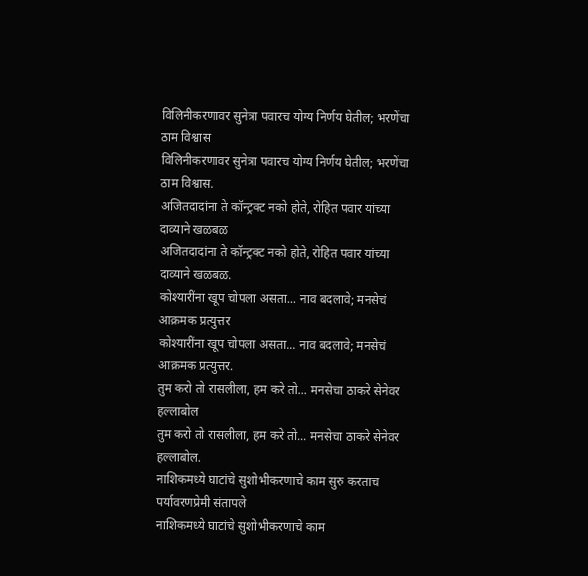विलिनीकरणावर सुनेत्रा पवारच योग्य निर्णय घेतील; भरणेंचा ठाम विश्वास
विलिनीकरणावर सुनेत्रा पवारच योग्य निर्णय घेतील; भरणेंचा ठाम विश्वास.
अजितदादांना ते कॉन्ट्रक्ट नको होते, रोहित पवार यांच्या दाव्याने खळबळ
अजितदादांना ते कॉन्ट्रक्ट नको होते, रोहित पवार यांच्या दाव्याने खळबळ.
कोश्यारींना खूप चोपला असता... नाव बदलावे; मनसेचं आक्रमक प्रत्युत्तर
कोश्यारींना खूप चोपला असता... नाव बदलावे; मनसेचं आक्रमक प्रत्युत्तर.
तुम करो तो रासलीला, हम करे तो... मनसेचा ठाकरे सेनेवर हल्लाबोल
तुम करो तो रासलीला, हम करे तो... मनसेचा ठाकरे सेनेवर हल्लाबोल.
नाशिकमध्ये घाटांचे सुशोभीकरणाचे काम सुरु करताच पर्यावरणप्रेमी संतापले
नाशिकमध्ये घाटांचे सुशोभीकरणाचे काम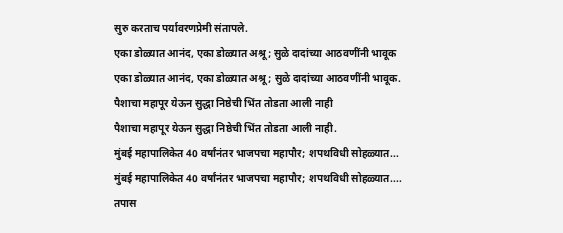सुरु करताच पर्यावरणप्रेमी संतापले.
एका डोळ्यात आनंद, एका डोळ्यात अश्रू; सुळे दादांच्या आठवणींनी भावूक
एका डोळ्यात आनंद, एका डोळ्यात अश्रू; सुळे दादांच्या आठवणींनी भावूक.
पैशाचा महापूर येऊन सुद्धा निष्ठेची भिंत तोडता आली नाही
पैशाचा महापूर येऊन सुद्धा निष्ठेची भिंत तोडता आली नाही.
मुंबई महापालिकेत 40 वर्षांनंतर भाजपचा महापौर; शपथविधी सोहळ्यात...
मुंबई महापालिकेत 40 वर्षांनंतर भाजपचा महापौर; शपथविधी सोहळ्यात....
तपास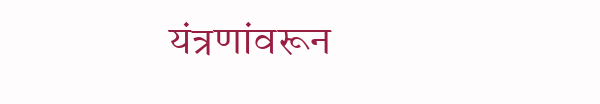यंत्रणांवरून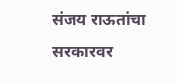संजय राऊतांचा सरकारवर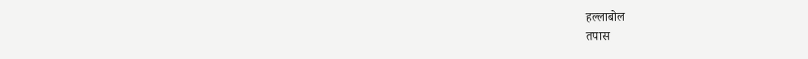हल्लाबोल
तपास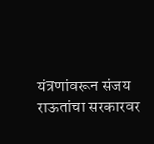यंत्रणांवरून संजय राऊतांचा सरकारवर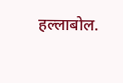हल्लाबोल.